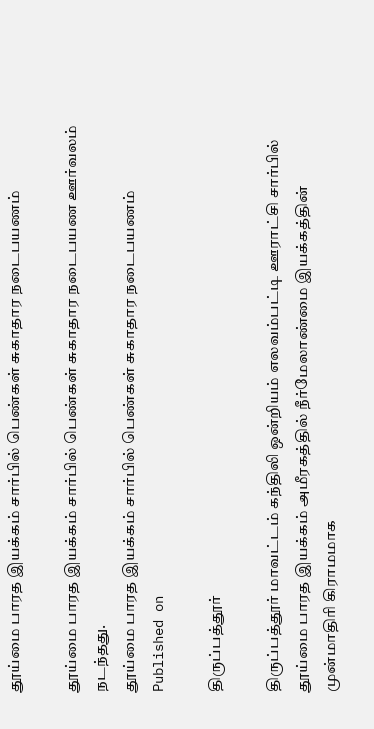தூய்மை பாரத இயக்கம் சார்பில் பெண்கள் சுகாதார நடைபயணம்

தூய்மை பாரத இயக்கம் சார்பில் பெண்கள் சுகாதார நடைபயண ஊர்வலம் நடந்தது.
தூய்மை பாரத இயக்கம் சார்பில் பெண்கள் சுகாதார நடைபயணம்
Published on

திருப்பத்தூர்

திருப்பத்தூர் மாவட்டம் கந்திலி ஒன்றியம் எலவம்பட்டி ஊராட்சி சார்பில் தூய்மை பாரத இயக்கம் அமீரகத்தில் நீர்மேலாண்மை இயக்கத்தின் முன்மாதிரி கிராமமாக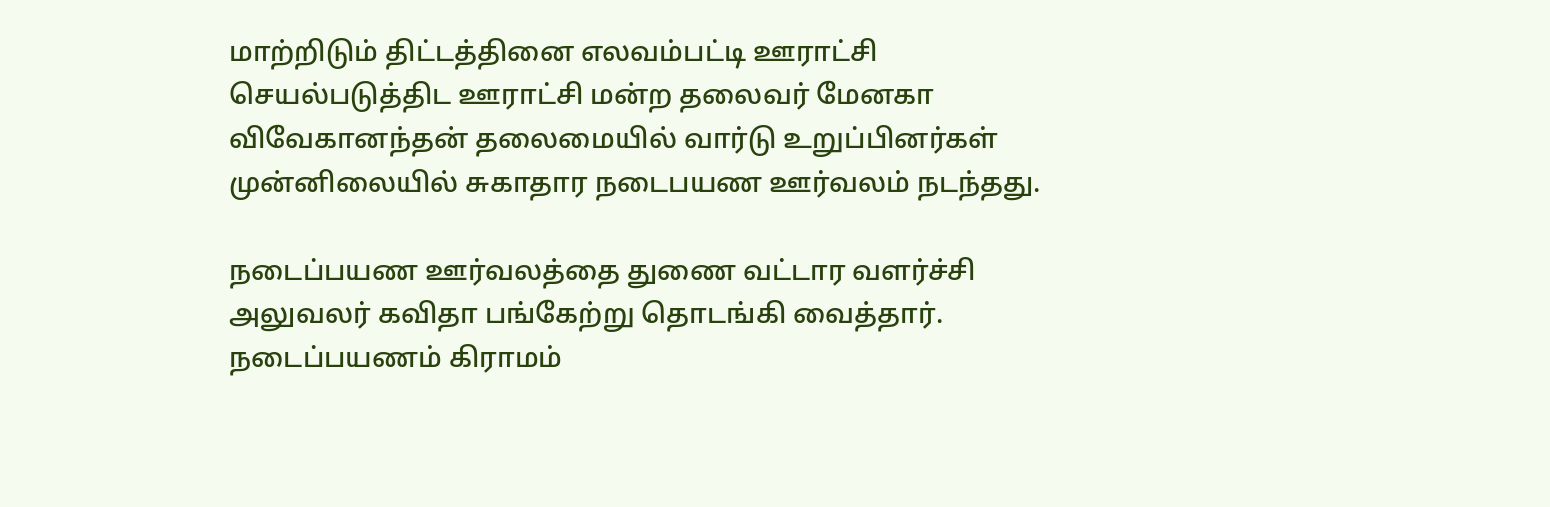மாற்றிடும் திட்டத்தினை எலவம்பட்டி ஊராட்சி செயல்படுத்திட ஊராட்சி மன்ற தலைவர் மேனகா விவேகானந்தன் தலைமையில் வார்டு உறுப்பினர்கள் முன்னிலையில் சுகாதார நடைபயண ஊர்வலம் நடந்தது.

நடைப்பயண ஊர்வலத்தை துணை வட்டார வளர்ச்சி அலுவலர் கவிதா பங்கேற்று தொடங்கி வைத்தார். நடைப்பயணம் கிராமம்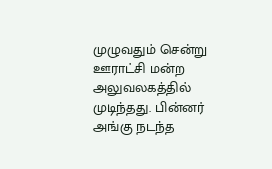முழுவதும் சென்று ஊராட்சி மன்ற அலுவலகத்தில் முடிந்தது. பின்னர் அங்கு நடந்த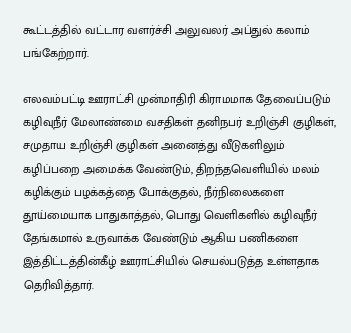கூட்டத்தில் வட்டார வளர்ச்சி அலுவலர் அப்துல் கலாம் பங்கேற்றார்.

எலவம்பட்டி ஊராட்சி முன்மாதிரி கிராமமாக தேவைப்படும் கழிவுநீர் மேலாண்மை வசதிகள் தனிநபர் உறிஞ்சி குழிகள், சமுதாய உறிஞ்சி குழிகள் அனைத்து வீடுகளிலும் கழிப்பறை அமைக்க வேண்டும், திறந்தவெளியில் மலம் கழிக்கும் பழக்கத்தை போக்குதல், நீர்நிலைகளை தூய்மையாக பாதுகாத்தல், பொது வெளிகளில் கழிவுநீர் தேங்கமால் உருவாக்க வேண்டும் ஆகிய பணிகளை இத்திட்டத்தின்கீழ் ஊராட்சியில் செயல்படுத்த உள்ளதாக தெரிவித்தார்.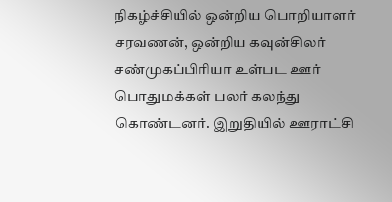நிகழ்ச்சியில் ஒன்றிய பொறியாளர் சரவணன், ஒன்றிய கவுன்சிலர் சண்முகப்பிரியா உள்பட ஊர் பொதுமக்கள் பலர் கலந்து கொண்டனர். இறுதியில் ஊராட்சி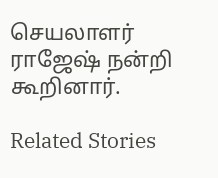செயலாளர் ராஜேஷ் நன்றி கூறினார்.

Related Stories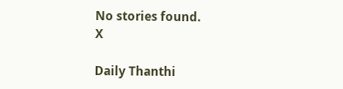No stories found.
X

Daily Thanthi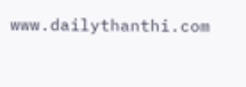www.dailythanthi.com